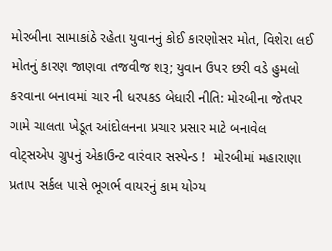મોરબીના સામાકાંઠે રહેતા યુવાનનું કોઈ કારણોસર મોત, વિશેરા લઈ મોતનું કારણ જાણવા તજવીજ શરૂ; યુવાન ઉપર છરી વડે હુમલો કરવાના બનાવમાં ચાર ની ધરપકડ બેધારી નીતિ: મોરબીના જેતપર ગામે ચાલતા ખેડૂત આંદોલનના પ્રચાર પ્રસાર માટે બનાવેલ વોટ્સએપ ગ્રુપનું એકાઉન્ટ વારંવાર સસ્પેન્ડ !  મોરબીમાં મહારાણા પ્રતાપ સર્કલ પાસે ભૂગર્ભ વાયરનું કામ યોગ્ય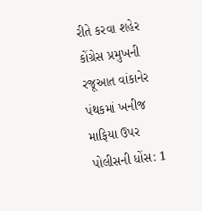રીતે કરવા શહેર કોંગ્રેસ પ્રમુખની રજૂઆત વાંકાનેર પંથકમાં ખનીજ માફિયા ઉપર પોલીસની ધોંસ: 1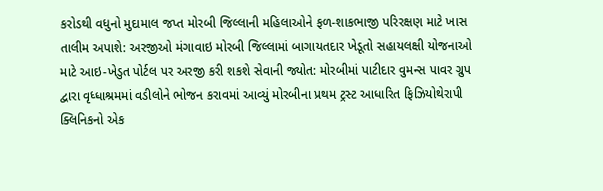કરોડથી વધુનો મુદામાલ જપ્ત મોરબી જિલ્લાની મહિલાઓને ફળ-શાકભાજી પરિરક્ષણ માટે ખાસ તાલીમ અપાશે: અરજીઓ મંગાવાઇ મોરબી જિલ્લામાં બાગાયતદાર ખેડૂતો સહાયલક્ષી યોજનાઓ માટે આઇ-ખેડુત પોર્ટલ પર અરજી કરી શકશે સેવાની જ્યોત: મોરબીમાં પાટીદાર વુમન્સ પાવર ગ્રુપ દ્વારા વૃધ્ધાશ્રમમાં વડીલોને ભોજન કરાવમાં આવ્યું મોરબીના પ્રથમ ટ્રસ્ટ આધારિત ફિઝિયોથેરાપી ક્લિનિકનો એક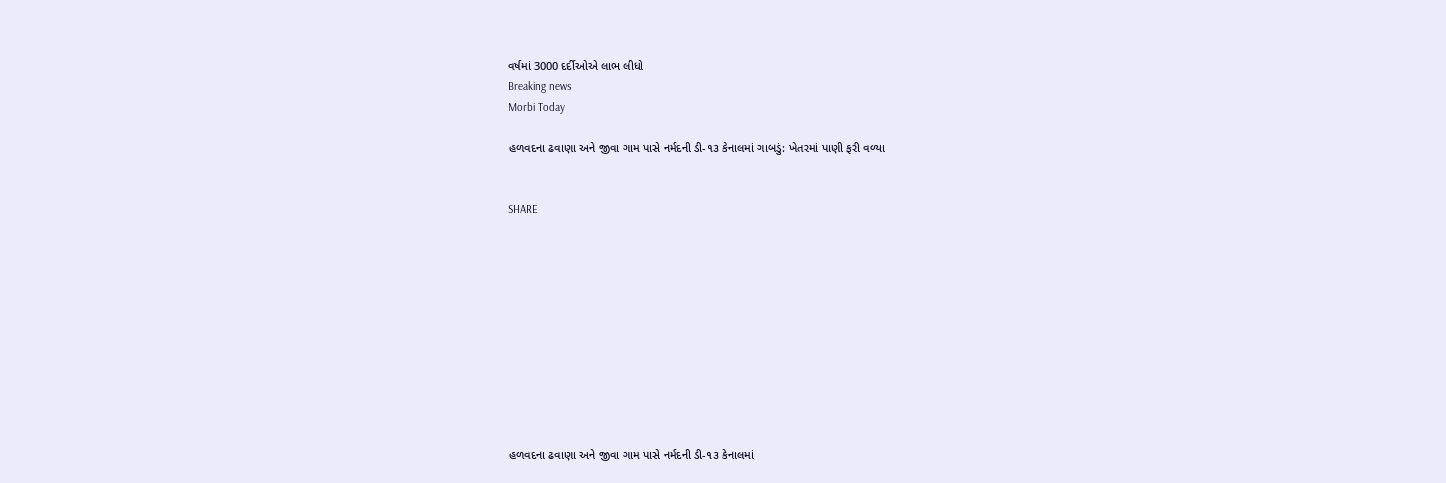વર્ષમાં 3000 દર્દીઓએ લાભ લીધો
Breaking news
Morbi Today

હળવદના ઢવાણા અને જીવા ગામ પાસે નર્મદની ડી-૧૩ કેનાલમાં ગાબડું: ખેતરમાં પાણી ફરી વળ્યા


SHARE











હળવદના ઢવાણા અને જીવા ગામ પાસે નર્મદની ડી-૧૩ કેનાલમાં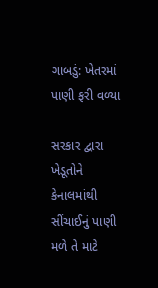ગાબડું: ખેતરમાં પાણી ફરી વળ્યા

સરકાર દ્વારા ખેડૂતોને કેનાલમાંથી સીંચાઈનું પાણી મળે તે માટે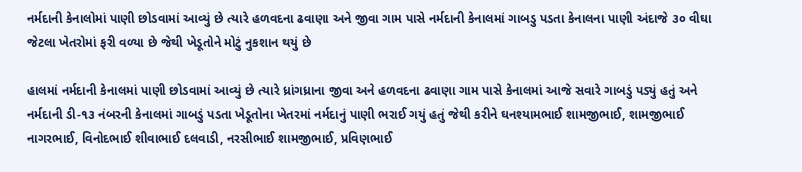નર્મદાની કેનાલોમાં પાણી છોડવામાં આવ્યું છે ત્યારે હળવદના ઢવાણા અને જીવા ગામ પાસે નર્મદાની કેનાલમાં ગાબડુ પડતા કેનાલના પાણી અંદાજે ૩૦ વીઘા જેટલા ખેતરોમાં ફરી વળ્યા છે જેથી ખેડૂતોને મોટું નુકશાન થયું છે

હાલમાં નર્મદાની કેનાલમાં પાણી છોડવામાં આવ્યું છે ત્યારે ધ્રાંગધ્રાના જીવા અને હળવદના ઢવાણા ગામ પાસે કેનાલમાં આજે સવારે ગાબડું પડ્યું હતું અને નર્મદાની ડી-૧૩ નંબરની કેનાલમાં ગાબડું પડતા ખેડૂતોના ખેતરમાં નર્મદાનું પાણી ભરાઈ ગયું હતું જેથી કરીને ઘનશ્યામભાઈ શામજીભાઈ, શામજીભાઈ નાગરભાઈ, વિનોદભાઈ શીવાભાઈ દલવાડી, નરસીભાઈ શામજીભાઈ, પ્રવિણભાઈ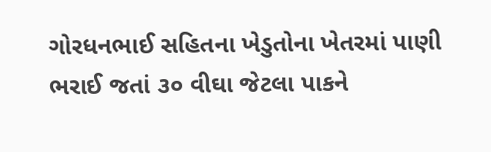ગોરધનભાઈ સહિતના ખેડુતોના ખેતરમાં પાણી ભરાઈ જતાં ૩૦ વીઘા જેટલા પાકને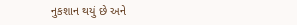નુકશાન થયું છે અને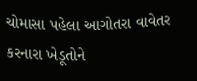ચોમાસા પહેલા આગોતરા વાવેતર કરનારા ખેડૂતોને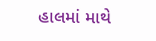હાલમાં માથે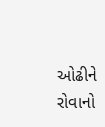ઓઢીને રોવાનો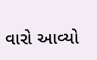વારો આવ્યો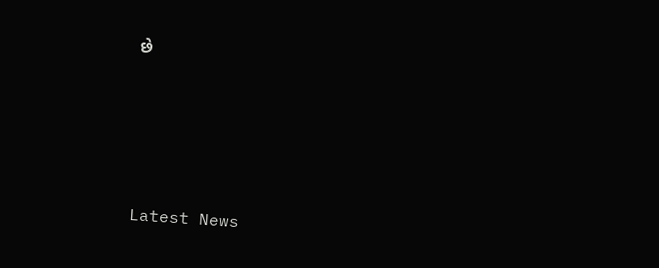છે






Latest News